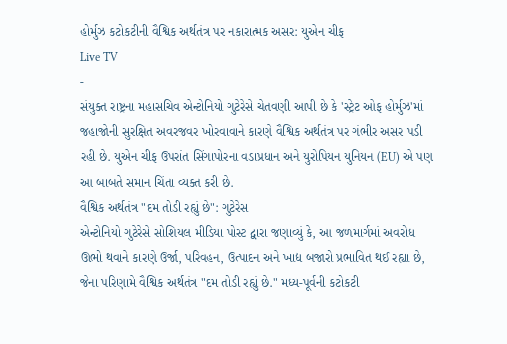હોર્મુઝ કટોકટીની વૈશ્વિક અર્થતંત્ર પર નકારાત્મક અસર: યુએન ચીફ
Live TV
-
સંયુક્ત રાષ્ટ્રના મહાસચિવ એન્ટોનિયો ગુટેરેસે ચેતવણી આપી છે કે 'સ્ટ્રેટ ઓફ હોર્મુઝ'માં જહાજોની સુરક્ષિત અવરજવર ખોરવાવાને કારણે વૈશ્વિક અર્થતંત્ર પર ગંભીર અસર પડી રહી છે. યુએન ચીફ ઉપરાંત સિંગાપોરના વડાપ્રધાન અને યુરોપિયન યુનિયન (EU) એ પણ આ બાબતે સમાન ચિંતા વ્યક્ત કરી છે.
વૈશ્વિક અર્થતંત્ર "દમ તોડી રહ્યું છે": ગુટેરેસ
એન્ટોનિયો ગુટેરેસે સોશિયલ મીડિયા પોસ્ટ દ્વારા જણાવ્યું કે, આ જળમાર્ગમાં અવરોધ ઊભો થવાને કારણે ઉર્જા, પરિવહન, ઉત્પાદન અને ખાદ્ય બજારો પ્રભાવિત થઈ રહ્યા છે, જેના પરિણામે વૈશ્વિક અર્થતંત્ર "દમ તોડી રહ્યું છે." મધ્ય-પૂર્વની કટોકટી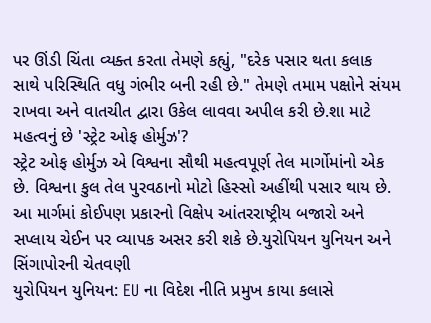પર ઊંડી ચિંતા વ્યક્ત કરતા તેમણે કહ્યું, "દરેક પસાર થતા કલાક સાથે પરિસ્થિતિ વધુ ગંભીર બની રહી છે." તેમણે તમામ પક્ષોને સંયમ રાખવા અને વાતચીત દ્વારા ઉકેલ લાવવા અપીલ કરી છે.શા માટે મહત્વનું છે 'સ્ટ્રેટ ઓફ હોર્મુઝ'?
સ્ટ્રેટ ઓફ હોર્મુઝ એ વિશ્વના સૌથી મહત્વપૂર્ણ તેલ માર્ગોમાંનો એક છે. વિશ્વના કુલ તેલ પુરવઠાનો મોટો હિસ્સો અહીંથી પસાર થાય છે. આ માર્ગમાં કોઈપણ પ્રકારનો વિક્ષેપ આંતરરાષ્ટ્રીય બજારો અને સપ્લાય ચેઈન પર વ્યાપક અસર કરી શકે છે.યુરોપિયન યુનિયન અને સિંગાપોરની ચેતવણી
યુરોપિયન યુનિયન: EU ના વિદેશ નીતિ પ્રમુખ કાયા કલાસે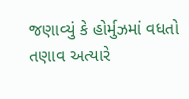જણાવ્યું કે હોર્મુઝમાં વધતો તણાવ અત્યારે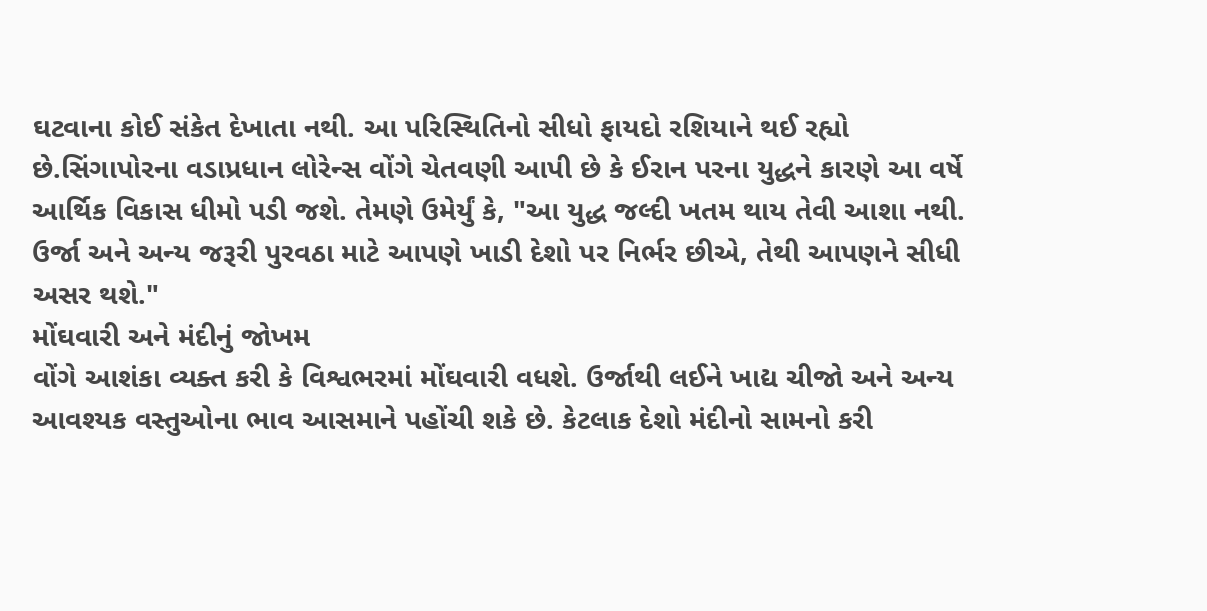ઘટવાના કોઈ સંકેત દેખાતા નથી. આ પરિસ્થિતિનો સીધો ફાયદો રશિયાને થઈ રહ્યો છે.સિંગાપોરના વડાપ્રધાન લોરેન્સ વોંગે ચેતવણી આપી છે કે ઈરાન પરના યુદ્ધને કારણે આ વર્ષે આર્થિક વિકાસ ધીમો પડી જશે. તેમણે ઉમેર્યું કે, "આ યુદ્ધ જલ્દી ખતમ થાય તેવી આશા નથી. ઉર્જા અને અન્ય જરૂરી પુરવઠા માટે આપણે ખાડી દેશો પર નિર્ભર છીએ, તેથી આપણને સીધી અસર થશે."
મોંઘવારી અને મંદીનું જોખમ
વોંગે આશંકા વ્યક્ત કરી કે વિશ્વભરમાં મોંઘવારી વધશે. ઉર્જાથી લઈને ખાદ્ય ચીજો અને અન્ય આવશ્યક વસ્તુઓના ભાવ આસમાને પહોંચી શકે છે. કેટલાક દેશો મંદીનો સામનો કરી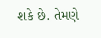શકે છે. તેમણે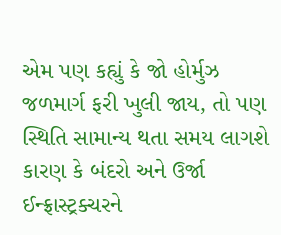એમ પણ કહ્યું કે જો હોર્મુઝ જળમાર્ગ ફરી ખુલી જાય, તો પણ સ્થિતિ સામાન્ય થતા સમય લાગશે કારણ કે બંદરો અને ઉર્જા ઈન્ફ્રાસ્ટ્રક્ચરને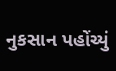નુકસાન પહોંચ્યું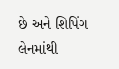છે અને શિપિંગ લેનમાંથી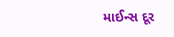માઈન્સ દૂર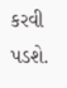કરવી પડશે.